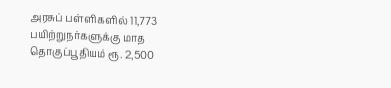அரசுப் பள்ளிகளில் 11,773 பயிற்றுநர்களுக்கு மாத தொகுப்பூதியம் ரூ. 2,500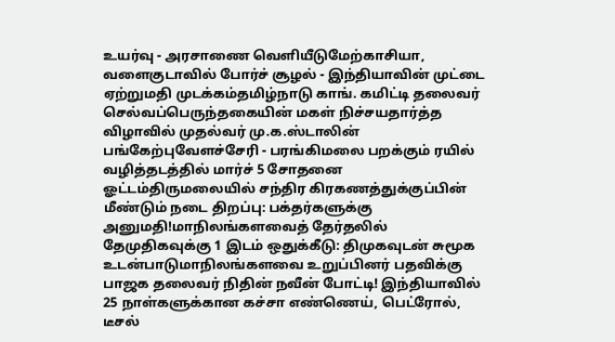உயர்வு - அரசாணை வெளியீடுமேற்காசியா, வளைகுடாவில் போர்ச் சூழல் - இந்தியாவின் முட்டை ஏற்றுமதி முடக்கம்தமிழ்நாடு காங். கமிட்டி தலைவர் செல்வப்பெருந்தகையின் மகள் நிச்சயதார்த்த விழாவில் முதல்வர் மு.க.ஸ்டாலின் பங்கேற்புவேளச்சேரி - பரங்கிமலை பறக்கும் ரயில் வழித்தடத்தில் மார்ச் 5 சோதனை ஓட்டம்திருமலையில் சந்திர கிரகணத்துக்குப்பின் மீண்டும் நடை திறப்பு: பக்தர்களுக்கு அனுமதி!மாநிலங்களவைத் தேர்தலில் தேமுதிகவுக்கு 1 இடம் ஒதுக்கீடு: திமுகவுடன் சுமூக உடன்பாடுமாநிலங்களவை உறுப்பினர் பதவிக்கு பாஜக தலைவர் நிதின் நவீன் போட்டி! இந்தியாவில் 25 நாள்களுக்கான கச்சா எண்ணெய், பெட்ரோல், டீசல்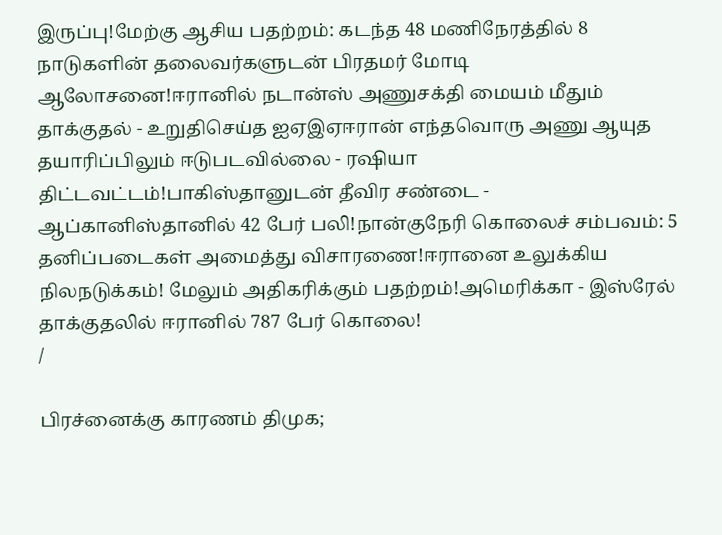இருப்பு!மேற்கு ஆசிய பதற்றம்: கடந்த 48 மணிநேரத்தில் 8 நாடுகளின் தலைவர்களுடன் பிரதமர் மோடி ஆலோசனை!ஈரானில் நடான்ஸ் அணுசக்தி மையம் மீதும் தாக்குதல் - உறுதிசெய்த ஐஏஇஏஈரான் எந்தவொரு அணு ஆயுத தயாரிப்பிலும் ஈடுபடவில்லை - ரஷியா திட்டவட்டம்!பாகிஸ்தானுடன் தீவிர சண்டை - ஆப்கானிஸ்தானில் 42 பேர் பலி!நான்குநேரி கொலைச் சம்பவம்: 5 தனிப்படைகள் அமைத்து விசாரணை!ஈரானை உலுக்கிய நிலநடுக்கம்! மேலும் அதிகரிக்கும் பதற்றம்!அமெரிக்கா - இஸ்ரேல் தாக்குதலில் ஈரானில் 787 பேர் கொலை!
/

பிரச்னைக்கு காரணம் திமுக;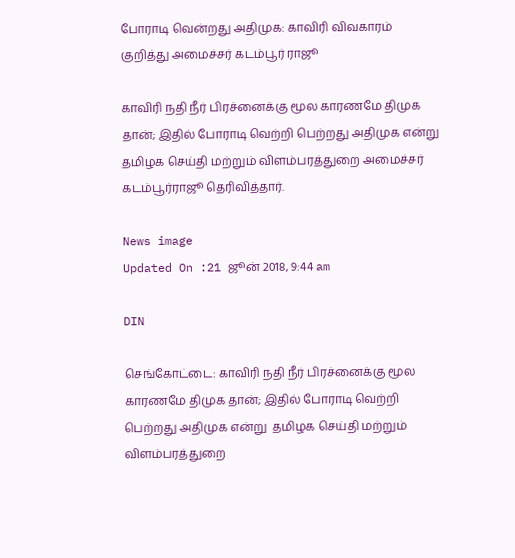போராடி வென்றது அதிமுக: காவிரி விவகாரம் குறித்து அமைச்சர் கடம்பூர் ராஜூ

காவிரி நதி நீர் பிரச்னைக்கு மூல காரணமே திமுக தான்; இதில் போராடி வெற்றி பெற்றது அதிமுக என்று  தமிழக செய்தி மற்றும் விளம்பரத்துறை அமைச்சர் கடம்பூர்ராஜூ தெரிவித்தார்.

News image
Updated On :21 ஜூன் 2018, 9:44 am

DIN

செங்கோட்டை: காவிரி நதி நீர் பிரச்னைக்கு மூல காரணமே திமுக தான்; இதில் போராடி வெற்றி பெற்றது அதிமுக என்று  தமிழக செய்தி மற்றும் விளம்பரத்துறை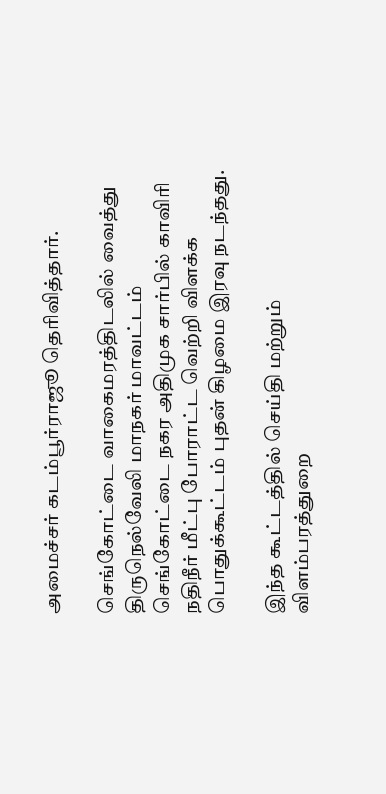அமைச்சர் கடம்பூர்ராஜூ தெரிவித்தார்.

செங்கோட்டை வாகைமரத்திடலில் வைத்து திருநெல்வேலி மாநகர் மாவட்டம் செங்கோட்டை நகர அதிமுக சார்பில் காவிரி நதிநீர் மீட்பு போராட்ட வெற்றி விளக்க பொதுக்கூட்டம் புதன் கிழமை இரவு நடந்தது.

இந்த கூட்டத்தில் செய்தி மற்றும் விளம்பரத்துறை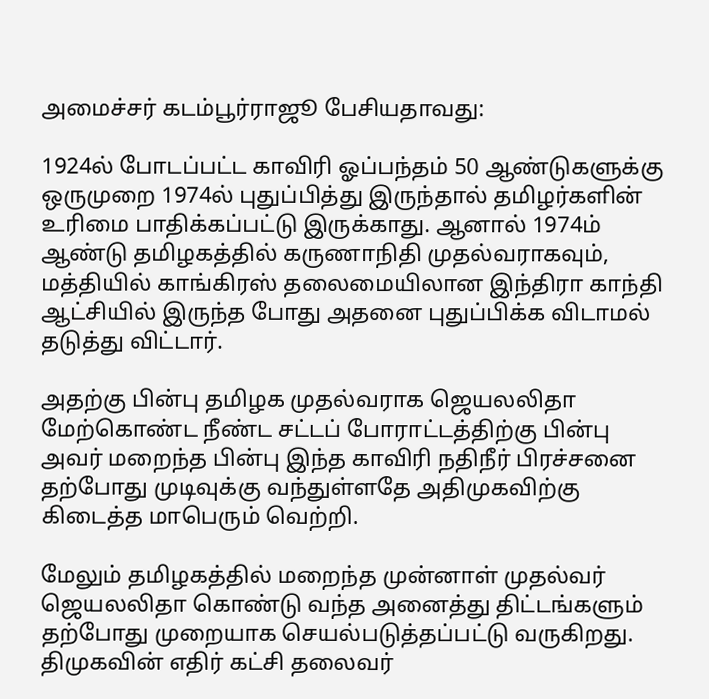அமைச்சர் கடம்பூர்ராஜூ பேசியதாவது:

1924ல் போடப்பட்ட காவிரி ஓப்பந்தம் 50 ஆண்டுகளுக்கு ஒருமுறை 1974ல் புதுப்பித்து இருந்தால் தமிழர்களின் உரிமை பாதிக்கப்பட்டு இருக்காது. ஆனால் 1974ம் ஆண்டு தமிழகத்தில் கருணாநிதி முதல்வராகவும், மத்தியில் காங்கிரஸ் தலைமையிலான இந்திரா காந்தி ஆட்சியில் இருந்த போது அதனை புதுப்பிக்க விடாமல் தடுத்து விட்டார்.

அதற்கு பின்பு தமிழக முதல்வராக ஜெயலலிதா மேற்கொண்ட நீண்ட சட்டப் போராட்டத்திற்கு பின்பு அவர் மறைந்த பின்பு இந்த காவிரி நதிநீர் பிரச்சனை தற்போது முடிவுக்கு வந்துள்ளதே அதிமுகவிற்கு கிடைத்த மாபெரும் வெற்றி.

மேலும் தமிழகத்தில் மறைந்த முன்னாள் முதல்வர் ஜெயலலிதா கொண்டு வந்த அனைத்து திட்டங்களும் தற்போது முறையாக செயல்படுத்தப்பட்டு வருகிறது. திமுகவின் எதிர் கட்சி தலைவர்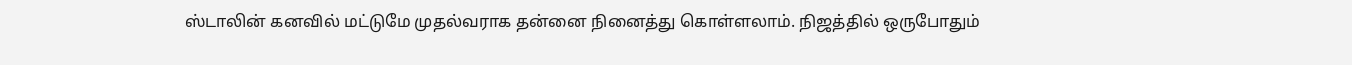ஸ்டாலின் கனவில் மட்டுமே முதல்வராக தன்னை நினைத்து கொள்ளலாம். நிஜத்தில் ஒருபோதும்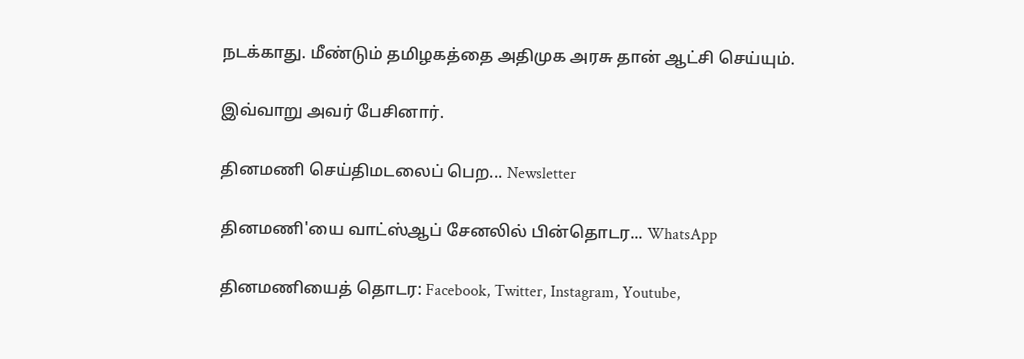நடக்காது. மீண்டும் தமிழகத்தை அதிமுக அரசு தான் ஆட்சி செய்யும்.

இவ்வாறு அவர் பேசினார்.

தினமணி செய்திமடலைப் பெற... Newsletter

தினமணி'யை வாட்ஸ்ஆப் சேனலில் பின்தொடர... WhatsApp

தினமணியைத் தொடர: Facebook, Twitter, Instagram, Youtube,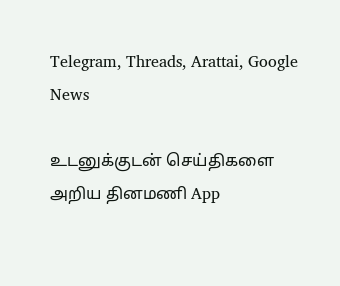Telegram, Threads, Arattai, Google News

உடனுக்குடன் செய்திகளை அறிய தினமணி App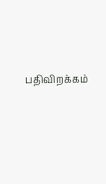பதிவிறக்கம்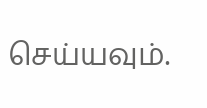செய்யவும்.